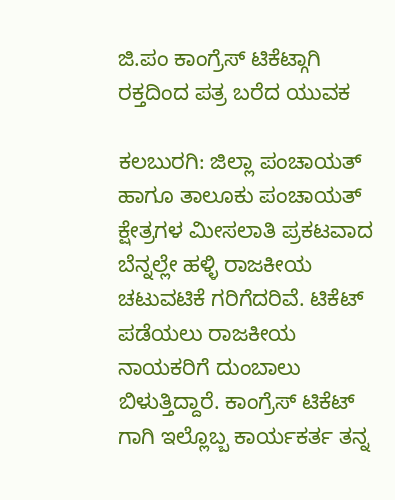ಜಿ.ಪಂ ಕಾಂಗ್ರೆಸ್ ಟಿಕೆಟ್ಗಾಗಿ ರಕ್ತದಿಂದ ಪತ್ರ ಬರೆದ ಯುವಕ

ಕಲಬುರಗಿ: ಜಿಲ್ಲಾ ಪಂಚಾಯತ್ ಹಾಗೂ ತಾಲೂಕು ಪಂಚಾಯತ್ ಕ್ಷೇತ್ರಗಳ ಮೀಸಲಾತಿ ಪ್ರಕಟವಾದ ಬೆನ್ನಲ್ಲೇ ಹಳ್ಳಿ ರಾಜಕೀಯ ಚಟುವಟಿಕೆ ಗರಿಗೆದರಿವೆ. ಟಿಕೆಟ್ ಪಡೆಯಲು ರಾಜಕೀಯ ನಾಯಕರಿಗೆ ದುಂಬಾಲು ಬಿಳುತ್ತಿದ್ದಾರೆ. ಕಾಂಗ್ರೆಸ್ ಟಿಕೆಟ್ ಗಾಗಿ ಇಲ್ಲೊಬ್ಬ ಕಾರ್ಯಕರ್ತ ತನ್ನ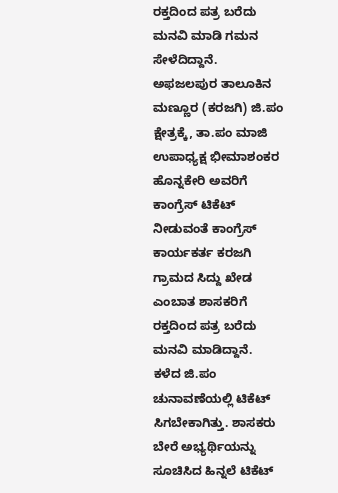ರಕ್ತದಿಂದ ಪತ್ರ ಬರೆದು ಮನವಿ ಮಾಡಿ ಗಮನ ಸೇಳೆದಿದ್ದಾನೆ.
ಅಫಜಲಪುರ ತಾಲೂಕಿನ ಮಣ್ಣೂರ (ಕರಜಗಿ) ಜಿ.ಪಂ ಕ್ಷೇತ್ರಕ್ಕೆ, ತಾ.ಪಂ ಮಾಜಿ ಉಪಾಧ್ಯಕ್ಷ ಭೀಮಾಶಂಕರ ಹೊನ್ನಕೇರಿ ಅವರಿಗೆ ಕಾಂಗ್ರೆಸ್ ಟಿಕೆಟ್ ನೀಡುವಂತೆ ಕಾಂಗ್ರೆಸ್ ಕಾರ್ಯಕರ್ತ ಕರಜಗಿ ಗ್ರಾಮದ ಸಿದ್ದು ಖೇಡ ಎಂಬಾತ ಶಾಸಕರಿಗೆ ರಕ್ತದಿಂದ ಪತ್ರ ಬರೆದು ಮನವಿ ಮಾಡಿದ್ದಾನೆ.
ಕಳೆದ ಜಿ.ಪಂ ಚುನಾವಣೆಯಲ್ಲಿ ಟಿಕೆಟ್ ಸಿಗಬೇಕಾಗಿತ್ತು. ಶಾಸಕರು ಬೇರೆ ಅಭ್ಯರ್ಥಿಯನ್ನು ಸೂಚಿಸಿದ ಹಿನ್ನಲೆ ಟಿಕೆಟ್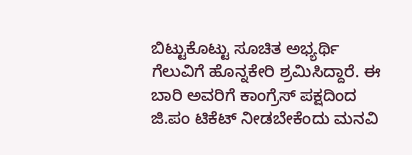ಬಿಟ್ಟುಕೊಟ್ಟು ಸೂಚಿತ ಅಭ್ಯರ್ಥಿ ಗೆಲುವಿಗೆ ಹೊನ್ನಕೇರಿ ಶ್ರಮಿಸಿದ್ದಾರೆ. ಈ ಬಾರಿ ಅವರಿಗೆ ಕಾಂಗ್ರೆಸ್ ಪಕ್ಷದಿಂದ ಜಿ.ಪಂ ಟಿಕೆಟ್ ನೀಡಬೇಕೆಂದು ಮನವಿ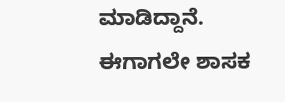ಮಾಡಿದ್ದಾನೆ.
ಈಗಾಗಲೇ ಶಾಸಕ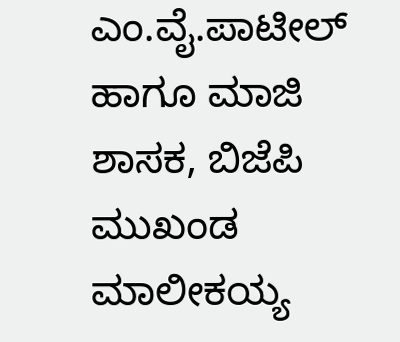ಎಂ.ವೈ.ಪಾಟೀಲ್ ಹಾಗೂ ಮಾಜಿ ಶಾಸಕ, ಬಿಜೆಪಿ ಮುಖಂಡ ಮಾಲೀಕಯ್ಯ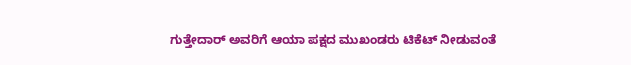ಗುತ್ತೇದಾರ್ ಅವರಿಗೆ ಆಯಾ ಪಕ್ಷದ ಮುಖಂಡರು ಟಿಕೆಟ್ ನೀಡುವಂತೆ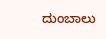ದುಂಬಾಲು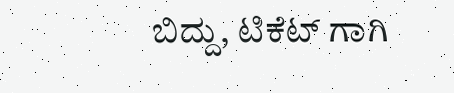ಬಿದ್ದು, ಟಿಕೆಟ್ ಗಾಗಿ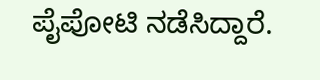ಪೈಪೋಟಿ ನಡೆಸಿದ್ದಾರೆ.